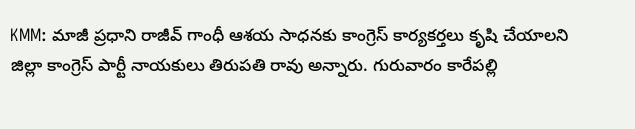KMM: మాజీ ప్రధాని రాజీవ్ గాంధీ ఆశయ సాధనకు కాంగ్రెస్ కార్యకర్తలు కృషి చేయాలని జిల్లా కాంగ్రెస్ పార్టీ నాయకులు తిరుపతి రావు అన్నారు. గురువారం కారేపల్లి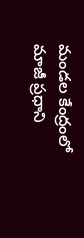మండల కేంద్రంలో మాజీ ప్రధాని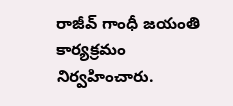రాజీవ్ గాంధీ జయంతి కార్యక్రమం నిర్వహించారు.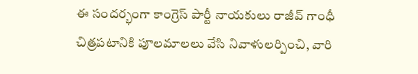ఈ సందర్భంగా కాంగ్రెస్ పార్టీ నాయకులు రాజీవ్ గాంధీ చిత్రపటానికి పూలమాలలు వేసి నివాళులర్పించి, వారి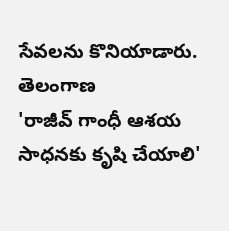సేవలను కొనియాడారు.
తెలంగాణ
'రాజీవ్ గాంధీ ఆశయ సాధనకు కృషి చేయాలి'